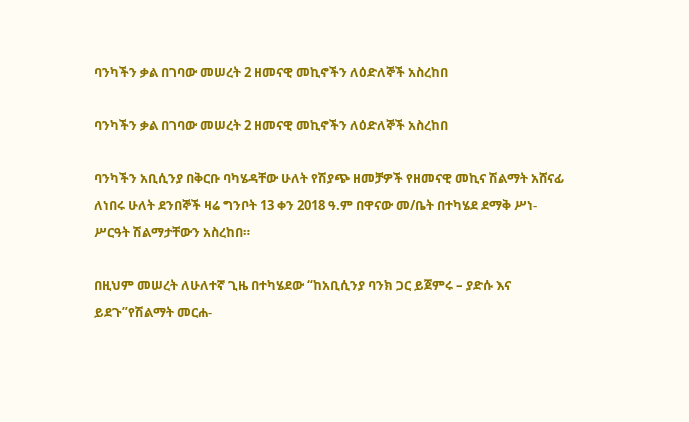ባንካችን ቃል በገባው መሠረት 2 ዘመናዊ መኪኖችን ለዕድለኞች አስረከበ

ባንካችን ቃል በገባው መሠረት 2 ዘመናዊ መኪኖችን ለዕድለኞች አስረከበ

ባንካችን አቢሲንያ በቅርቡ ባካሄዳቸው ሁለት የሽያጭ ዘመቻዎች የዘመናዊ መኪና ሽልማት አሸናፊ ለነበሩ ሁለት ደንበኞች ዛሬ ግንቦት 13 ቀን 2018 ዓ.ም በዋናው መ/ቤት በተካሄደ ደማቅ ሥነ-ሥርዓት ሽልማታቸውን አስረከበ።

በዚህም መሠረት ለሁለተኛ ጊዜ በተካሄደው “ከአቢሲንያ ባንክ ጋር ይጀምሩ – ያድሱ እና ይደጉ”የሽልማት መርሐ-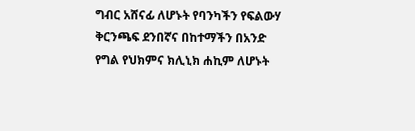ግብር አሸናፊ ለሆኑት የባንካችን የፍልውሃ ቅርንጫፍ ደንበኛና በከተማችን በአንድ የግል የህክምና ክሊኒክ ሐኪም ለሆኑት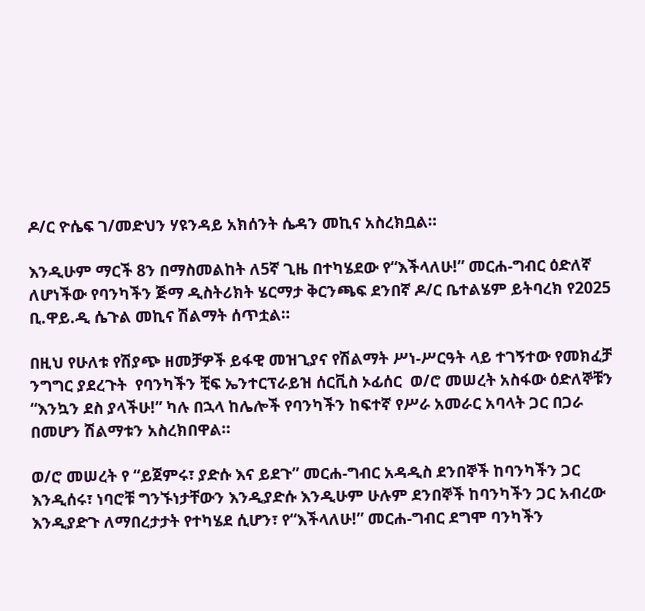ዶ/ር ዮሴፍ ገ/መድህን ሃዩንዳይ አክሰንት ሴዳን መኪና አስረክቧል።

እንዲሁም ማርች 8ን በማስመልከት ለ5ኛ ጊዜ በተካሄደው የ“እችላለሁ!” መርሐ-ግብር ዕድለኛ ለሆነችው የባንካችን ጅማ ዲስትሪክት ሄርማታ ቅርንጫፍ ደንበኛ ዶ/ር ቤተልሄም ይትባረክ የ2025 ቢ.ዋይ.ዲ ሴጉል መኪና ሽልማት ሰጥቷል።

በዚህ የሁለቱ የሽያጭ ዘመቻዎች ይፋዊ መዝጊያና የሽልማት ሥነ-ሥርዓት ላይ ተገኝተው የመክፈቻ ንግግር ያደረጉት  የባንካችን ቺፍ ኤንተርፕራይዝ ሰርቪስ ኦፊሰር  ወ/ሮ መሠረት አስፋው ዕድለኞቹን “እንኳን ደስ ያላችሁ!” ካሉ በኋላ ከሌሎች የባንካችን ከፍተኛ የሥራ አመራር አባላት ጋር በጋራ በመሆን ሽልማቱን አስረክበዋል።

ወ/ሮ መሠረት የ “ይጀምሩ፣ ያድሱ እና ይደጉ” መርሐ-ግብር አዳዲስ ደንበኞች ከባንካችን ጋር እንዲሰሩ፣ ነባሮቹ ግንኙነታቸውን እንዲያድሱ እንዲሁም ሁሉም ደንበኞች ከባንካችን ጋር አብረው እንዲያድጉ ለማበረታታት የተካሄደ ሲሆን፣ የ“እችላለሁ!” መርሐ-ግብር ደግሞ ባንካችን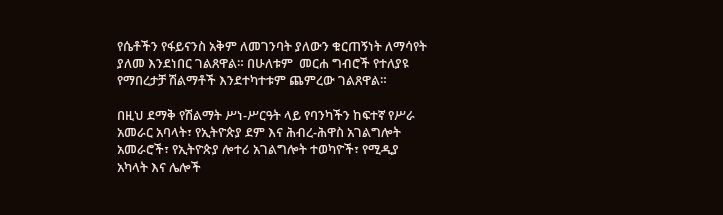የሴቶችን የፋይናንስ አቅም ለመገንባት ያለውን ቁርጠኝነት ለማሳየት ያለመ እንደነበር ገልጸዋል። በሁለቱም  መርሐ ግብሮች የተለያዩ የማበረታቻ ሽልማቶች እንደተካተቱም ጨምረው ገልጸዋል።

በዚህ ደማቅ የሽልማት ሥነ-ሥርዓት ላይ የባንካችን ከፍተኛ የሥራ አመራር አባላት፣ የኢትዮጵያ ደም እና ሕብረ-ሕዋስ አገልግሎት አመራሮች፣ የኢትዮጵያ ሎተሪ አገልግሎት ተወካዮች፣ የሚዲያ አካላት እና ሌሎች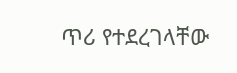ጥሪ የተደረገላቸው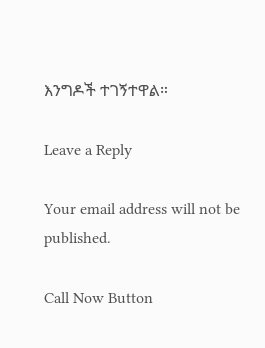እንግዶች ተገኝተዋል።

Leave a Reply

Your email address will not be published.

Call Now Button